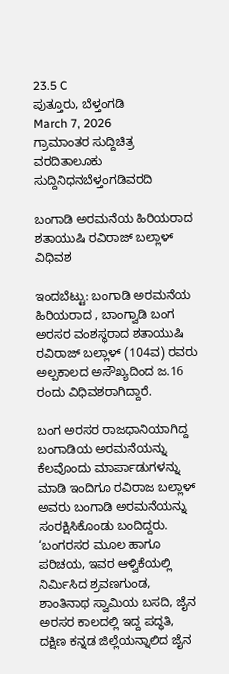23.5 C
ಪುತ್ತೂರು, ಬೆಳ್ತಂಗಡಿ
March 7, 2026
ಗ್ರಾಮಾಂತರ ಸುದ್ದಿಚಿತ್ರ ವರದಿತಾಲೂಕು ಸುದ್ದಿನಿಧನಬೆಳ್ತಂಗಡಿವರದಿ

ಬಂಗಾಡಿ ಅರಮನೆಯ ಹಿರಿಯರಾದ ಶತಾಯುಷಿ ರವಿರಾಜ್ ಬಲ್ಲಾಳ್ ವಿಧಿವಶ

ಇಂದಬೆಟ್ಟು: ಬಂಗಾಡಿ ಅರಮನೆಯ ಹಿರಿಯರಾದ , ಬಾಂಗ್ವಾಡಿ ಬಂಗ ಅರಸರ ವಂಶಸ್ಥರಾದ ಶತಾಯುಷಿ ರವಿರಾಜ್ ಬಲ್ಲಾಳ್ (104ವ) ರವರು ಅಲ್ಪಕಾಲದ ಅಸೌಖ್ಯದಿಂದ ಜ.16 ರಂದು ವಿಧಿವಶರಾಗಿದ್ದಾರೆ.

ಬಂಗ ಅರಸರ ರಾಜಧಾನಿಯಾಗಿದ್ದ ಬಂಗಾಡಿಯ ಅರಮನೆಯನ್ನು ಕೆಲವೊಂದು ಮಾರ್ಪಾಡುಗಳನ್ನು ಮಾಡಿ ಇಂದಿಗೂ ರವಿರಾಜ ಬಲ್ಲಾಳ್ ಅವರು ಬಂಗಾಡಿ ಅರಮನೆಯನ್ನು ಸಂರಕ್ಷಿಸಿಕೊಂಡು ಬಂದಿದ್ದರು. ‘ಬಂಗರಸರ ಮೂಲ ಹಾಗೂ ಪರಿಚಯ, ಇವರ ಆಳ್ವಿಕೆಯಲ್ಲಿ ನಿರ್ಮಿಸಿದ ಶ್ರವಣಗುಂಡ, ಶಾಂತಿನಾಥ ಸ್ವಾಮಿಯ ಬಸದಿ, ಜೈನ ಅರಸರ ಕಾಲದಲ್ಲಿ ಇದ್ದ ಪದ್ಧತಿ, ದಕ್ಷಿಣ ಕನ್ನಡ ಜಿಲ್ಲೆಯನ್ನಾಲಿದ ಜೈನ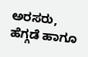ಅರಸರು, ಹೆಗ್ಗಡೆ ಹಾಗೂ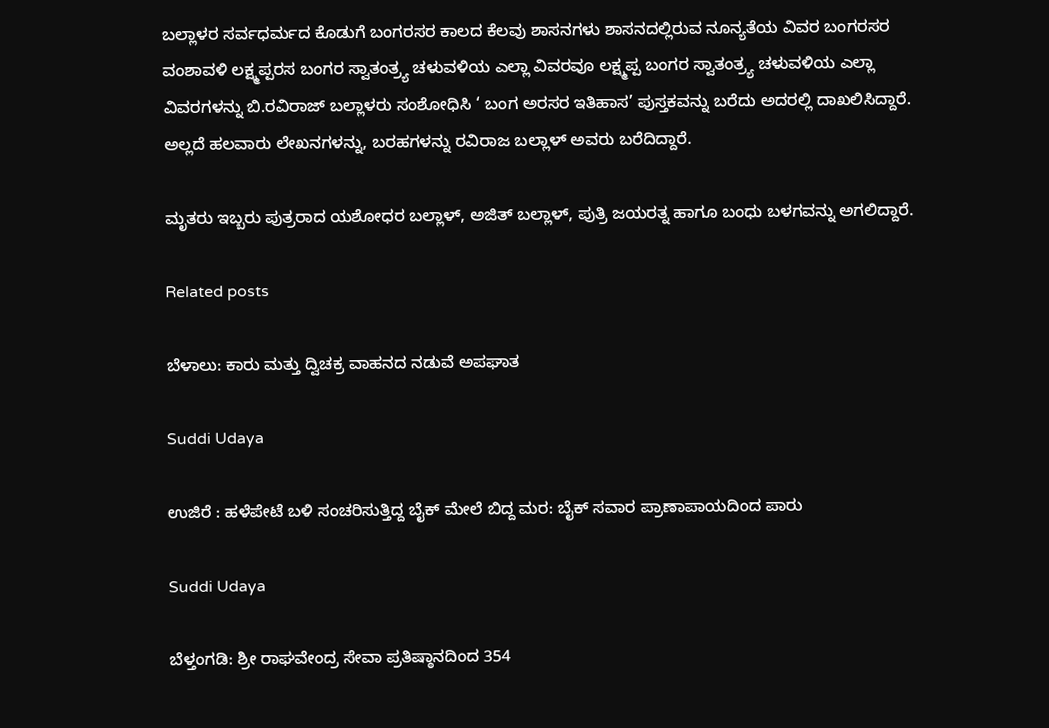ಬಲ್ಲಾಳರ ಸರ್ವಧರ್ಮದ ಕೊಡುಗೆ ಬಂಗರಸರ ಕಾಲದ ಕೆಲವು ಶಾಸನಗಳು ಶಾಸನದಲ್ಲಿರುವ ನೂನ್ಯತೆಯ ವಿವರ ಬಂಗರಸರ ವಂಶಾವಳಿ ಲಕ್ಷ್ಮಪ್ಪರಸ ಬಂಗರ ಸ್ವಾತಂತ್ರ್ಯ ಚಳುವಳಿಯ ಎಲ್ಲಾ ವಿವರವೂ ಲಕ್ಷ್ಮಪ್ಪ ಬಂಗರ ಸ್ವಾತಂತ್ರ್ಯ ಚಳುವಳಿಯ ಎಲ್ಲಾ ವಿವರಗಳನ್ನು ಬಿ.ರವಿರಾಜ್ ಬಲ್ಲಾಳರು ಸಂಶೋಧಿಸಿ ‘ ಬಂಗ ಅರಸರ ಇತಿಹಾಸ’ ಪುಸ್ತಕವನ್ನು ಬರೆದು ಅದರಲ್ಲಿ ದಾಖಲಿಸಿದ್ದಾರೆ. ಅಲ್ಲದೆ ಹಲವಾರು ಲೇಖನಗಳನ್ನು, ಬರಹಗಳನ್ನು ರವಿರಾಜ ಬಲ್ಲಾಳ್ ಅವರು ಬರೆದಿದ್ದಾರೆ.

ಮೃತರು ಇಬ್ಬರು ಪುತ್ರರಾದ ಯಶೋಧರ ಬಲ್ಲಾಳ್, ಅಜಿತ್ ಬಲ್ಲಾಳ್, ಪುತ್ರಿ ಜಯರತ್ನ ಹಾಗೂ ಬಂಧು ಬಳಗವನ್ನು ಅಗಲಿದ್ದಾರೆ.

Related posts

ಬೆಳಾಲು: ಕಾರು ಮತ್ತು ದ್ವಿಚಕ್ರ ವಾಹನದ ನಡುವೆ ಅಪಘಾತ

Suddi Udaya

ಉಜಿರೆ : ಹಳೆಪೇಟೆ ಬಳಿ ಸಂಚರಿಸುತ್ತಿದ್ದ ಬೈಕ್ ಮೇಲೆ ಬಿದ್ದ ಮರ: ಬೈಕ್ ಸವಾರ ಪ್ರಾಣಾಪಾಯದಿಂದ ಪಾರು

Suddi Udaya

ಬೆಳ್ತಂಗಡಿ: ಶ್ರೀ ರಾಘವೇಂದ್ರ ಸೇವಾ ಪ್ರತಿಷ್ಠಾನದಿಂದ 354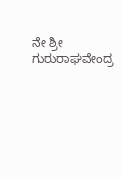ನೇ ಶ್ರೀ ಗುರುರಾಘವೇಂದ್ರ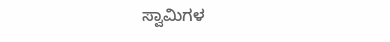ಸ್ವಾಮಿಗಳ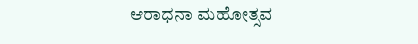ಆರಾಧನಾ ಮಹೋತ್ಸವ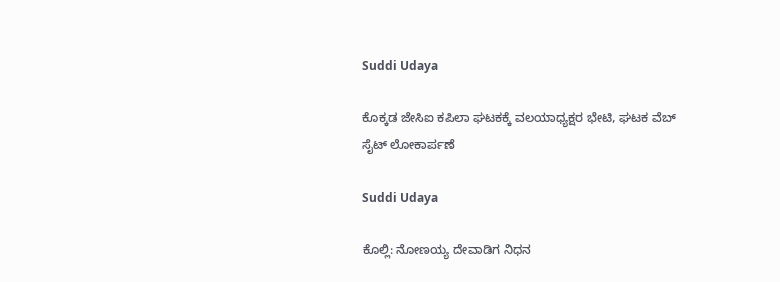Suddi Udaya

ಕೊಕ್ಕಡ ಜೇಸಿಐ ಕಪಿಲಾ ಘಟಕಕ್ಕೆ ವಲಯಾಧ್ಯಕ್ಷರ ಭೇಟಿ, ಘಟಕ ವೆಬ್ ಸೈಟ್ ಲೋಕಾರ್ಪಣೆ

Suddi Udaya

ಕೊಲ್ಲಿ: ನೋಣಯ್ಯ ದೇವಾಡಿಗ ನಿಧನ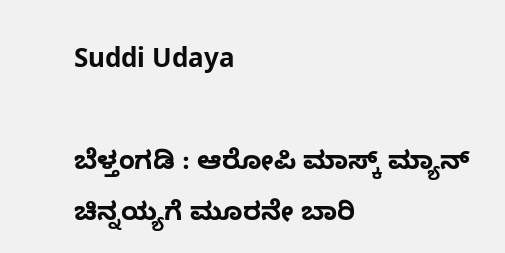Suddi Udaya

ಬೆಳ್ತಂಗಡಿ : ಆರೋಪಿ ಮಾಸ್ಕ್ ಮ್ಯಾನ್ ಚಿನ್ನಯ್ಯಗೆ ಮೂರನೇ ಬಾರಿ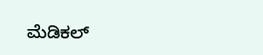ಮೆಡಿಕಲ್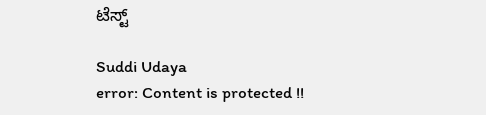ಟೆಸ್ಟ್

Suddi Udaya
error: Content is protected !!